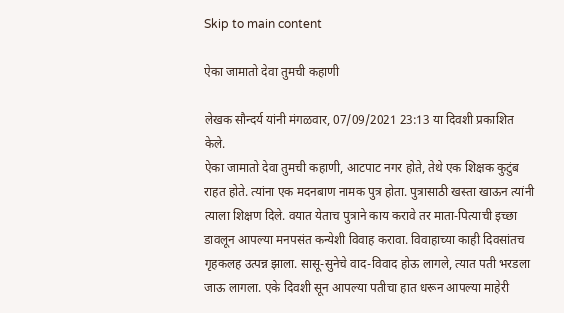Skip to main content

ऐका जामातो देवा तुमची कहाणी

लेखक सौन्दर्य यांनी मंगळवार, 07/09/2021 23:13 या दिवशी प्रकाशित केले.
ऐका जामातो देवा तुमची कहाणी, आटपाट नगर होते, तेथे एक शिक्षक कुटुंब राहत होते. त्यांना एक मदनबाण नामक पुत्र होता. पुत्रासाठी खस्ता खाऊन त्यांनी त्याला शिक्षण दिले. वयात येताच पुत्राने काय करावे तर माता-पित्याची इच्छा डावलून आपल्या मनपसंत कन्येशी विवाह करावा. विवाहाच्या काही दिवसांतच गृहकलह उत्पन्न झाला. सासू-सुनेचे वाद-विवाद होऊ लागले, त्यात पती भरडला जाऊ लागला. एके दिवशी सून आपल्या पतीचा हात धरून आपल्या माहेरी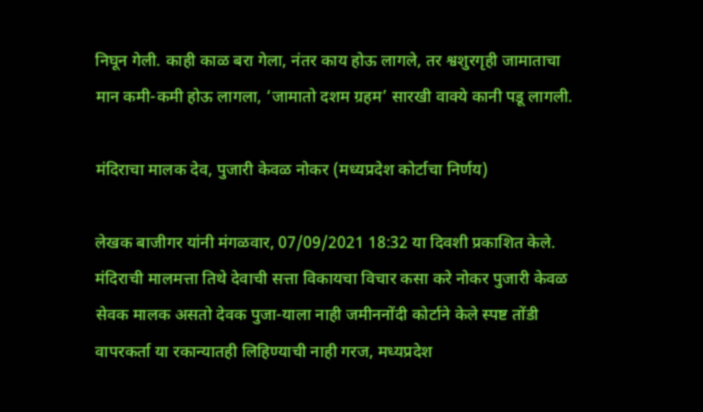निघून गेली. काही काळ बरा गेला, नंतर काय होऊ लागले, तर श्वशुरगृही जामाताचा मान कमी-कमी होऊ लागला, ‘जामातो दशम ग्रहम’ सारखी वाक्ये कानी पडू लागली.

मंदिराचा मालक देव, पुजारी केवळ नोकर (मध्यप्रदेश कोर्टाचा निर्णय)

लेखक बाजीगर यांनी मंगळवार, 07/09/2021 18:32 या दिवशी प्रकाशित केले.
मंदिराची मालमत्ता तिथे देवाची सत्ता विकायचा विचार कसा करे नोकर पुजारी केवळ सेवक मालक असतो देवक पुजा-याला नाही जमीननोंदी कोर्टाने केले स्पष्ट तोंडी वापरकर्ता या रकान्यातही लिहिण्याची नाही गरज, मध्यप्रदेश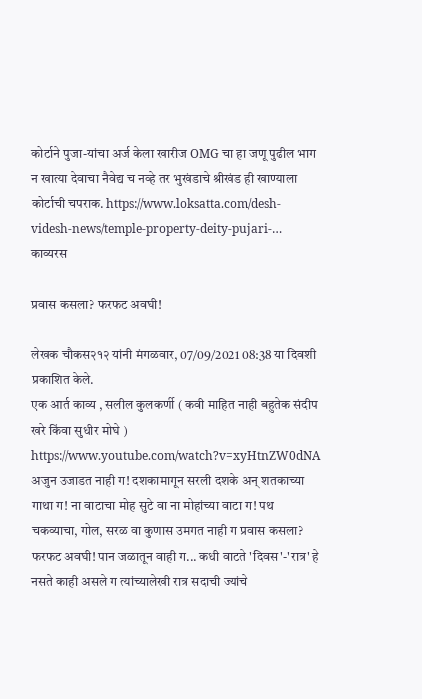कोर्टाने पुजा-यांचा अर्ज केला खारीज OMG चा हा जणू पुढील भाग न खात्या देवाचा नैवेद्य च नव्हे तर भुखंडाचे श्रीखंड ही खाण्याला कोर्टाची चपराक. https://www.loksatta.com/desh-videsh-news/temple-property-deity-pujari-…
काव्यरस

प्रवास कसला? फरफट अवघी!

लेखक चौकस२१२ यांनी मंगळवार, 07/09/2021 08:38 या दिवशी प्रकाशित केले.
एक आर्त काव्य , सलील कुलकर्णी ( कवी माहित नाही बहुतेक संदीप खरे किंवा सुधीर मोघे ) https://www.youtube.com/watch?v=xyHtnZW0dNA अजुन उजाडत नाही ग! दशकामागून सरली दशके अन् शतकाच्या गाथा ग! ना वाटाचा मोह सुटे वा ना मोहांच्या वाटा ग! पथ चकव्याचा, गोल, सरळ वा कुणास उमगत नाही ग प्रवास कसला? फरफट अवघी! पान जळातून वाही ग... कधी वाटते 'दिवस'-'रात्र' हे नसते काही असले ग त्यांच्यालेखी रात्र सदाची ज्यांचे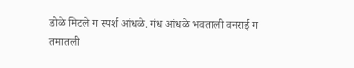डोळे मिटले ग स्पर्श आंधळे. गंध आंधळे भवताली वनराई ग तमातली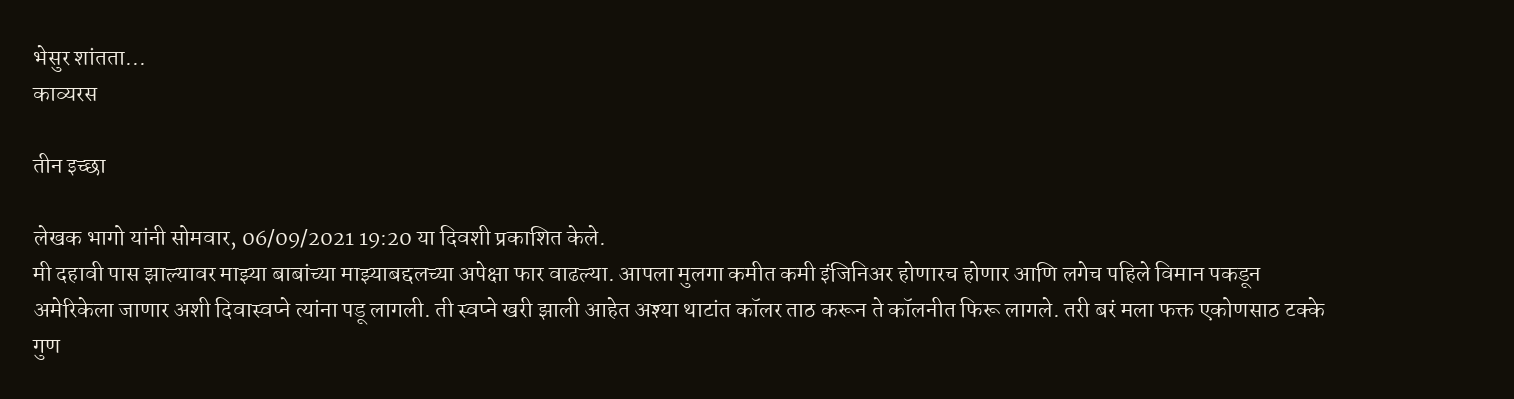भेसुर शांतता...
काव्यरस

तीन इच्छा

लेखक भागो यांनी सोमवार, 06/09/2021 19:20 या दिवशी प्रकाशित केले.
मी दहावी पास झाल्यावर माझ्या बाबांच्या माझ्याबद्दलच्या अपेक्षा फार वाढल्या. आपला मुलगा कमीत कमी इंजिनिअर होणारच होणार आणि लगेच पहिले विमान पकडून अमेरिकेला जाणार अशी दिवास्वप्ने त्यांना पडू लागली. ती स्वप्ने खरी झाली आहेत अश्या थाटांत कॉलर ताठ करून ते कॉलनीत फिरू लागले. तरी बरं मला फक्त एकोणसाठ टक्के गुण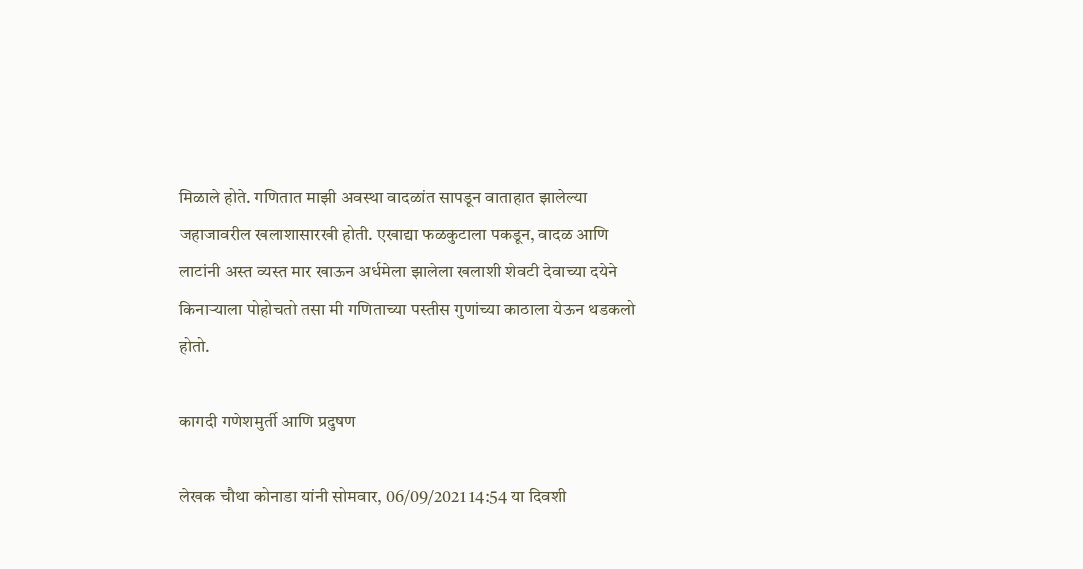मिळाले होते. गणितात माझी अवस्था वादळांत सापडून वाताहात झालेल्या जहाजावरील खलाशासारखी होती. एखाद्या फळकुटाला पकडून, वादळ आणि लाटांनी अस्त व्यस्त मार खाऊन अर्धमेला झालेला खलाशी शेवटी देवाच्या दयेने किनाऱ्याला पोहोचतो तसा मी गणिताच्या पस्तीस गुणांच्या काठाला येऊन थडकलो होतो.

कागदी गणेशमुर्ती आणि प्रदुषण

लेखक चौथा कोनाडा यांनी सोमवार, 06/09/2021 14:54 या दिवशी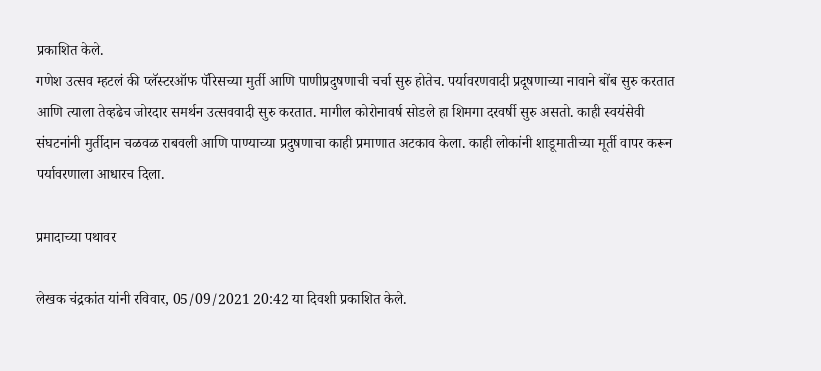प्रकाशित केले.
गणेश उत्सव म्हटलं की प्लॅस्टरऑफ पॅरिसच्या मुर्ती आणि पाणीप्रदुषणाची चर्चा सुरु होतेच. पर्यावरणवादी प्रदूषणाच्या नावाने बोंब सुरु करतात आणि त्याला तेव्हढेच जोरदार समर्थन उत्सववादी सुरु करतात. मागील कोरोनावर्ष सोडले हा शिमगा दरवर्षी सुरु असतो. काही स्वयंसेवी संघटनांनी मुर्तीदान चळवळ राबवली आणि पाण्याच्या प्रदुषणाचा काही प्रमाणात अटकाव केला. काही लोकांनी शाडूमातीच्या मूर्ती वापर करून पर्यावरणाला आधारच दिला.

प्रमादाच्या पथावर

लेखक चंद्रकांत यांनी रविवार, 05/09/2021 20:42 या दिवशी प्रकाशित केले.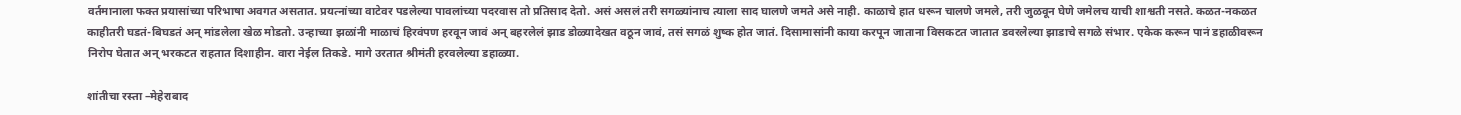वर्तमानाला फक्त प्रयासांच्या परिभाषा अवगत असतात. प्रयत्नांच्या वाटेवर पडलेल्या पावलांच्या पदरवास तो प्रतिसाद देतो. असं असलं तरी सगळ्यांनाच त्याला साद घालणे जमते असे नाही. काळाचे हात धरून चालणे जमले, तरी जुळवून घेणे जमेलच याची शाश्वती नसते. कळत-नकळत काहीतरी घडतं-बिघडतं अन् मांडलेला खेळ मोडतो. उन्हाच्या झळांनी माळाचं हिरवंपण हरवून जावं अन् बहरलेलं झाड डोळ्यादेखत वठून जावं, तसं सगळं शुष्क होत जातं. दिसामासांनी काया करपून जाताना विसकटत जातात डवरलेल्या झाडाचे सगळे संभार. एकेक करून पानं डहाळीवरून निरोप घेतात अन् भरकटत राहतात दिशाहीन. वारा नेईल तिकडे. मागे उरतात श्रीमंती हरवलेल्या डहाळ्या.

शांतीचा रस्ता –मेहेराबाद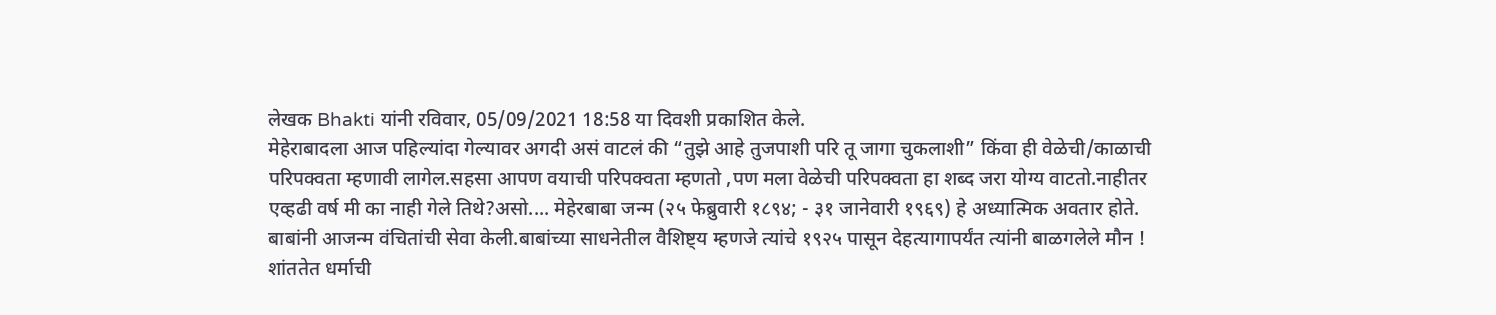लेखक Bhakti यांनी रविवार, 05/09/2021 18:58 या दिवशी प्रकाशित केले.
मेहेराबादला आज पहिल्यांदा गेल्यावर अगदी असं वाटलं की “तुझे आहे तुजपाशी परि तू जागा चुकलाशी” किंवा ही वेळेची/काळाची परिपक्वता म्हणावी लागेल.सहसा आपण वयाची परिपक्वता म्हणतो ,पण मला वेळेची परिपक्वता हा शब्द जरा योग्य वाटतो.नाहीतर एव्हढी वर्ष मी का नाही गेले तिथे?असो.... मेहेरबाबा जन्म (२५ फेब्रुवारी १८९४; - ३१ जानेवारी १९६९) हे अध्यात्मिक अवतार होते. बाबांनी आजन्म वंचितांची सेवा केली.बाबांच्या साधनेतील वैशिष्ट्य म्हणजे त्यांचे १९२५ पासून देहत्यागापर्यंत त्यांनी बाळगलेले मौन ! शांततेत धर्माची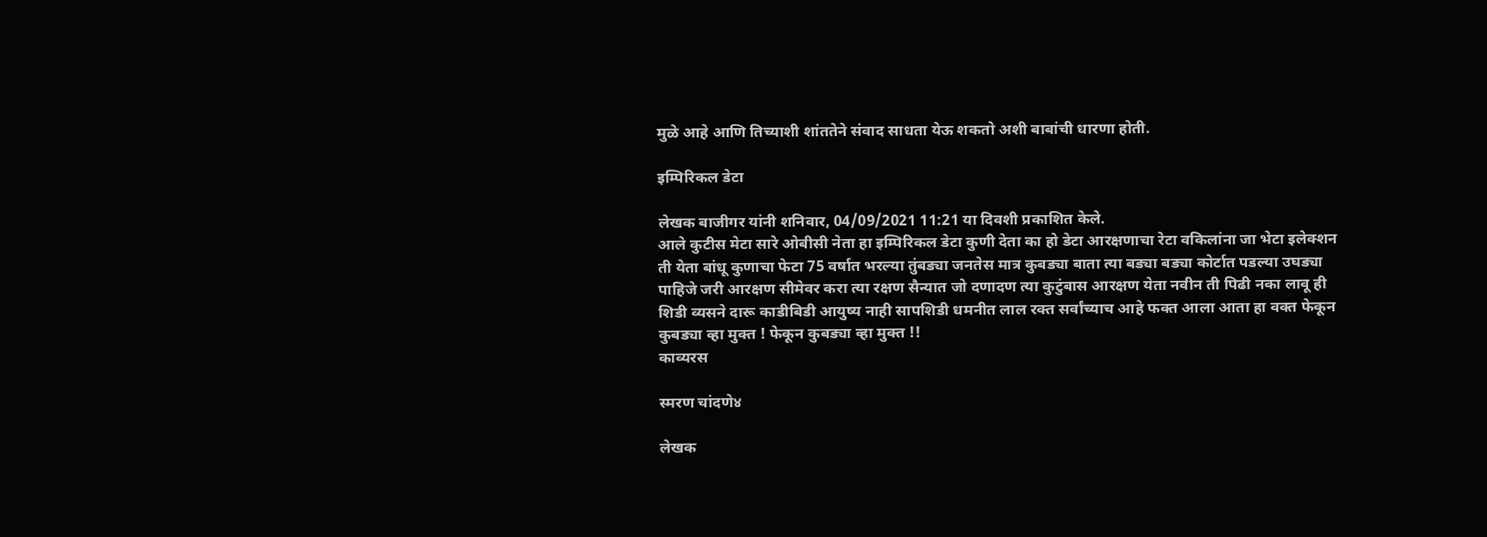मुळे आहे आणि तिच्याशी शांततेने संवाद साधता येऊ शकतो अशी बाबांची धारणा होती.

इम्पिरिकल डेटा

लेखक बाजीगर यांनी शनिवार, 04/09/2021 11:21 या दिवशी प्रकाशित केले.
आले कुटीस मेटा सारे ओबीसी नेता हा इम्पिरिकल डेटा कुणी देता का हो डेटा आरक्षणाचा रेटा वकिलांना जा भेटा इलेक्शन ती येता बांधू कुणाचा फेटा 75 वर्षात भरल्या तुंबड्या जनतेस मात्र कुबड्या बाता त्या बड्या बड्या कोर्टात पडल्या उघड्या पाहिजे जरी आरक्षण सीमेवर करा त्या रक्षण सैन्यात जो दणादण त्या कुटुंबास आरक्षण येता नवीन ती पिढी नका लावू ही शिडी व्यसने दारू काडीबिडी आयुष्य नाही सापशिडी धमनीत लाल रक्त सर्वांच्याच आहे फक्त आला आता हा वक्त फेकून कुबड्या व्हा मुक्त ! फेकून कुबड्या व्हा मुक्त !!
काव्यरस

स्मरण चांदणे४

लेखक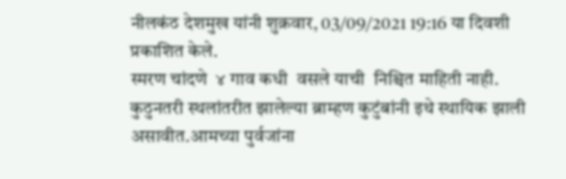नीलकंठ देशमुख यांनी शुक्रवार, 03/09/2021 19:16 या दिवशी प्रकाशित केले.
स्मरण चांदणे  ४ गाव कधी  वसले याची  निश्चित माहिती नाही. कुठुनतरी स्थलांतरीत झालेल्या ब्राम्हण कुटुंबांनी इथे स्थायिक झाली असावीत.आमच्या पुर्वजांना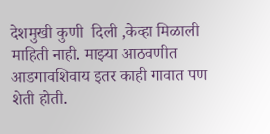देशमुखी कुणी  दिली ,केव्हा मिळाली माहिती नाही. माझ्या आठवणीत  आडगावशिवाय इतर काही गावात पण शेती होती.